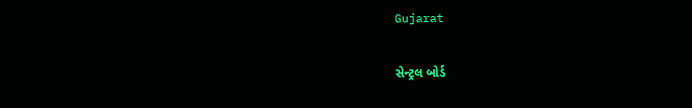Gujarat

સેન્ટ્રલ બોર્ડ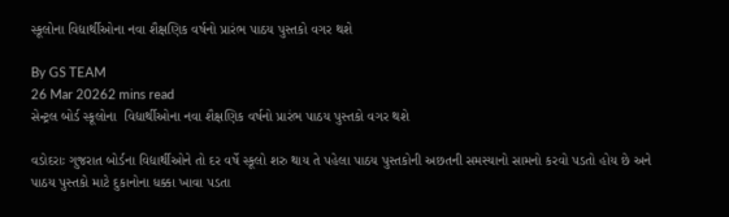સ્કૂલોના વિદ્યાર્થીઓના નવા શૈક્ષણિક વર્ષનો પ્રારંભ પાઠય પુસ્તકો વગર થશે

By GS TEAM
26 Mar 20262 mins read
સેન્ટ્રલ બોર્ડ સ્કૂલોના  વિદ્યાર્થીઓના નવા શૈક્ષણિક વર્ષનો પ્રારંભ પાઠય પુસ્તકો વગર થશે

વડોદરાઃ ગુજરાત બોર્ડના વિદ્યાર્થીઓને તો દર વર્ષે સ્કૂલો શરુ થાય તે પહેલા પાઠય પુસ્તકોની અછતની સમસ્યાનો સામનો કરવો પડતો હોય છે અને પાઠય પુસ્તકો માટે દુકાનોના ધક્કા ખાવા પડતા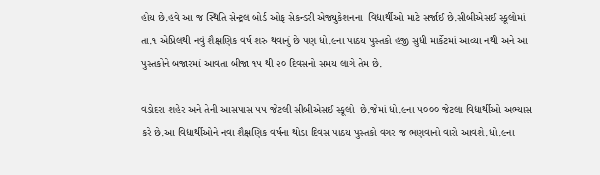હોય છે.હવે આ જ સ્થિતિ સેન્ટ્રલ બોર્ડ ઓફ સેકન્ડરી એજ્યુકેશનના  વિદ્યાર્થીઓ માટે સર્જાઈ છે.સીબીએસઈ સ્કૂલોમાં તા.૧ એપ્રિલથી નવું શૈક્ષણિક વર્ષ શરુ થવાનું છે પણ ધો.૯ના પાઠય પુસ્તકો હજી સુધી માર્કેટમાં આવ્યા નથી અને આ પુસ્તકોને બજારમાં આવતા બીજા ૧૫ થી ૨૦ દિવસનો સમય લાગે તેમ છે.

વડોદરા શહેર અને તેની આસપાસ ૫૫ જેટલી સીબીએસઈ સ્કૂલો  છે.જેમાં ધો.૯ના ૫૦૦૦ જેટલા વિદ્યાર્થીઓ અભ્યાસ કરે છે.આ વિદ્યાર્થીઓને નવા શૈક્ષણિક વર્ષના થોડા દિવસ પાઠય પુસ્તકો વગર જ ભણવાનો વારો આવશે.ધો.૯ના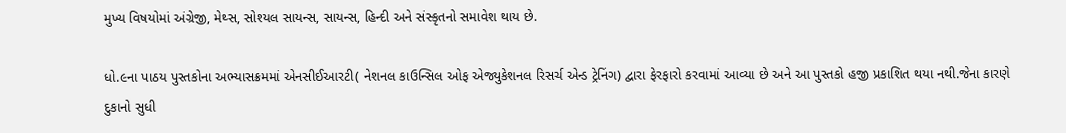મુખ્ય વિષયોમાં અંગ્રેજી, મેથ્સ, સોશ્યલ સાયન્સ, સાયન્સ, હિન્દી અને સંસ્કૃતનો સમાવેશ થાય છે.

ધો.૯ના પાઠય પુસ્તકોના અભ્યાસક્રમમાં એનસીઈઆરટી( નેશનલ કાઉન્સિલ ઓફ એજ્યુકેશનલ રિસર્ચ એન્ડ ટ્રેનિંગ) દ્વારા ફેરફારો કરવામાં આવ્યા છે અને આ પુસ્તકો હજી પ્રકાશિત થયા નથી.જેના કારણે દુકાનો સુધી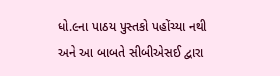ધો.૯ના પાઠય પુસ્તકો પહોંચ્યા નથી અને આ બાબતે સીબીએસઈ દ્વારા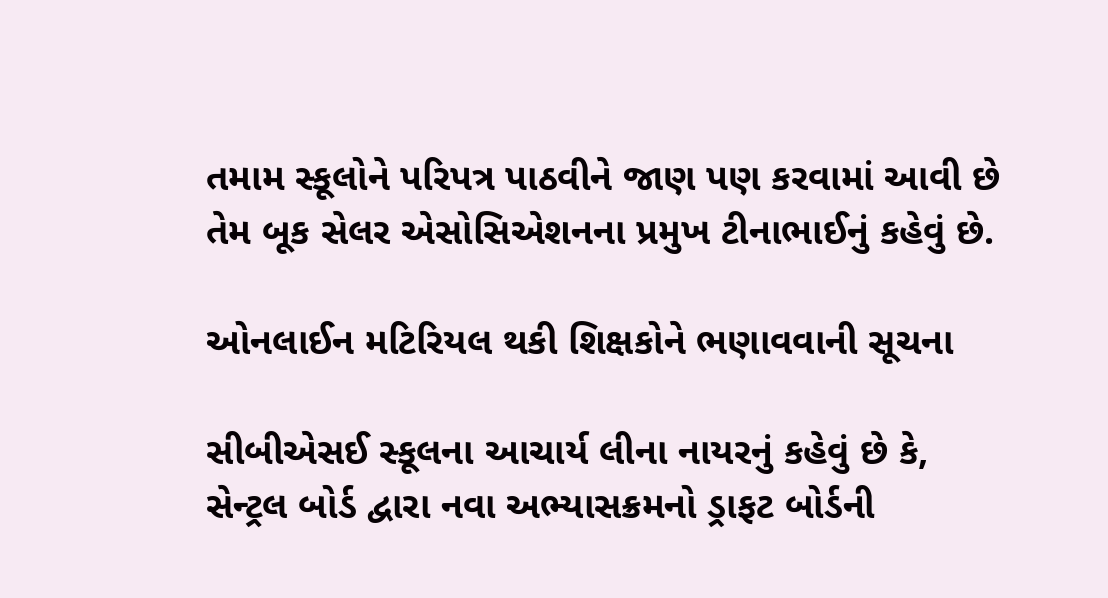તમામ સ્કૂલોને પરિપત્ર પાઠવીને જાણ પણ કરવામાં આવી છે તેમ બૂક સેલર એસોસિએશનના પ્રમુખ ટીનાભાઈનું કહેવું છે.

ઓનલાઈન મટિરિયલ થકી શિક્ષકોને ભણાવવાની સૂચના

સીબીએસઈ સ્કૂલના આચાર્ય લીના નાયરનું કહેવું છે કે, સેન્ટ્રલ બોર્ડ દ્વારા નવા અભ્યાસક્રમનો ડ્રાફટ બોર્ડની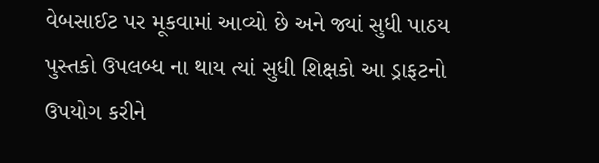વેબસાઈટ પર મૂકવામાં આવ્યો છે અને જ્યાં સુધી પાઠય પુસ્તકો ઉપલબ્ધ ના થાય ત્યાં સુધી શિક્ષકો આ ડ્રાફટનો ઉપયોગ કરીને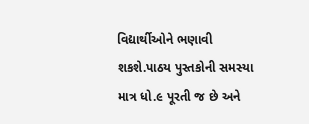વિદ્યાર્થીઓને ભણાવી શકશે.પાઠય પુસ્તકોની સમસ્યા માત્ર ધો.૯ પૂરતી જ છે અને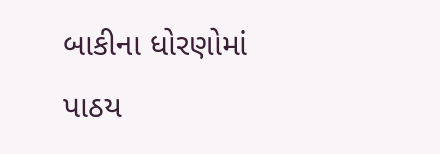બાકીના ધોરણોમાં પાઠય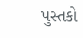પુસ્તકો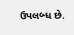ઉપલબ્ધ છે.